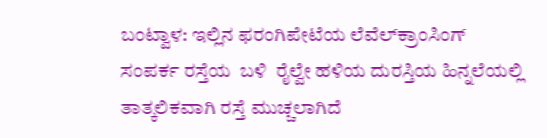ಬಂಟ್ವಾಳ: ಇಲ್ಲಿನ ಫರಂಗಿಪೇಟೆಯ ಲೆವೆಲ್‌ಕ್ರಾಂಸಿಂಗ್ ಸಂಪರ್ಕ ರಸ್ತೆಯ  ಬಳಿ  ರೈಲ್ವೇ ಹಳಿಯ ದುರಸ್ತಿಯ ಹಿನ್ನಲೆಯಲ್ಲಿ ತಾತ್ಕಲಿಕವಾಗಿ ರಸ್ತೆ ಮುಚ್ಚಲಾಗಿದೆ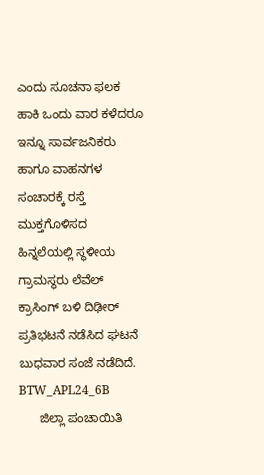ಎಂದು ಸೂಚನಾ ಫಲಕ ಹಾಕಿ ಒಂದು ವಾರ ಕಳೆದರೂ ಇನ್ನೂ ಸಾರ್ವಜನಿಕರು ಹಾಗೂ ವಾಹನಗಳ ಸಂಚಾರಕ್ಕೆ ರಸ್ತೆ ಮುಕ್ತಗೊಳಿಸದ ಹಿನ್ನಲೆಯಲ್ಲಿ ಸ್ಥಳೀಯ ಗ್ರಾಮಸ್ಥರು ಲೆವೆಲ್ ಕ್ರಾಸಿಂಗ್ ಬಳಿ ದಿಢೀರ್ ಪ್ರತಿಭಟನೆ ನಡೆಸಿದ ಘಟನೆ ಬುಧವಾರ ಸಂಜೆ ನಡೆದಿದೆ. BTW_APL24_6B
      ಜಿಲ್ಲಾ ಪಂಚಾಯಿತಿ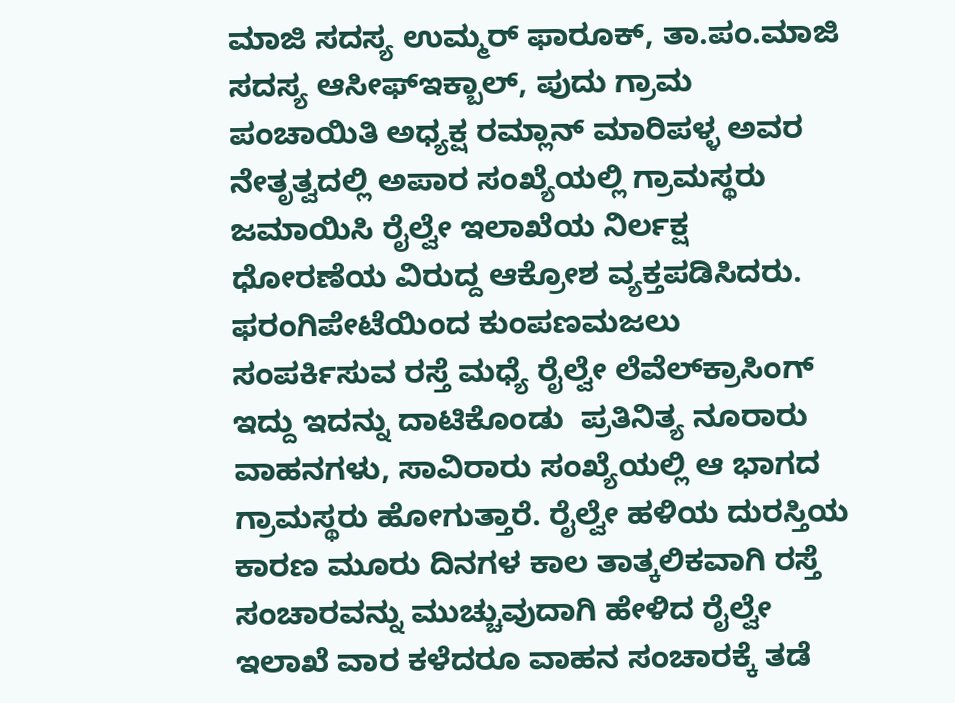ಮಾಜಿ ಸದಸ್ಯ ಉಮ್ಮರ್ ಫಾರೂಕ್, ತಾ.ಪಂ.ಮಾಜಿ ಸದಸ್ಯ ಆಸೀಫ್‌ಇಕ್ಬಾಲ್, ಪುದು ಗ್ರಾಮ ಪಂಚಾಯಿತಿ ಅಧ್ಯಕ್ಷ ರಮ್ಲಾನ್ ಮಾರಿಪಳ್ಳ ಅವರ ನೇತೃತ್ವದಲ್ಲಿ ಅಪಾರ ಸಂಖ್ಯೆಯಲ್ಲಿ ಗ್ರಾಮಸ್ಥರು ಜಮಾಯಿಸಿ ರೈಲ್ವೇ ಇಲಾಖೆಯ ನಿರ್ಲಕ್ಷ ಧೋರಣೆಯ ವಿರುದ್ದ ಆಕ್ರೋಶ ವ್ಯಕ್ತಪಡಿಸಿದರು.  ಫರಂಗಿಪೇಟೆಯಿಂದ ಕುಂಪಣಮಜಲು ಸಂಪರ್ಕಿಸುವ ರಸ್ತೆ ಮಧ್ಯೆ ರೈಲ್ವೇ ಲೆವೆಲ್‌ಕ್ರಾಸಿಂಗ್ ಇದ್ದು ಇದನ್ನು ದಾಟಿಕೊಂಡು  ಪ್ರತಿನಿತ್ಯ ನೂರಾರು ವಾಹನಗಳು, ಸಾವಿರಾರು ಸಂಖ್ಯೆಯಲ್ಲಿ ಆ ಭಾಗದ ಗ್ರಾಮಸ್ಥರು ಹೋಗುತ್ತಾರೆ. ರೈಲ್ವೇ ಹಳಿಯ ದುರಸ್ತಿಯ ಕಾರಣ ಮೂರು ದಿನಗಳ ಕಾಲ ತಾತ್ಕಲಿಕವಾಗಿ ರಸ್ತೆ ಸಂಚಾರವನ್ನು ಮುಚ್ಚುವುದಾಗಿ ಹೇಳಿದ ರೈಲ್ವೇ ಇಲಾಖೆ ವಾರ ಕಳೆದರೂ ವಾಹನ ಸಂಚಾರಕ್ಕೆ ತಡೆ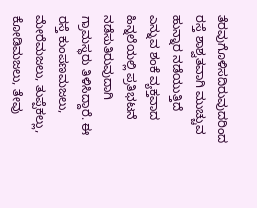ತೆರವುಗೊಳಿಸದಿರುವುದರಿಂದ ರಸ್ತೆ ಶಾಶ್ವತವಾಗಿ ಮುಚ್ಚುವ ಹುನ್ನಾರ ನಡೆಯುತ್ತಿದೆ ಎನ್ನುವ ಶಂಕೆ ವ್ಯಕ್ತವಾದ ಹಿನ್ನಲೆಯಲ್ಲಿ ಪ್ರತಿಭಟನೆ ನಡೆಸುತಿರುವುದಾಗಿ ಗ್ರಾಮಸ್ಥರು ತಿಳಿಸಿದ್ದಾರೆ. ಈ ರಸ್ತೆ ಕುಂಪಣಮಜಲು, ಮೇರೆಮಜಲು, ತುಪ್ಪೆಕಲ್ಲು, ಕೋಡಿಮಜಲು, ತೇವು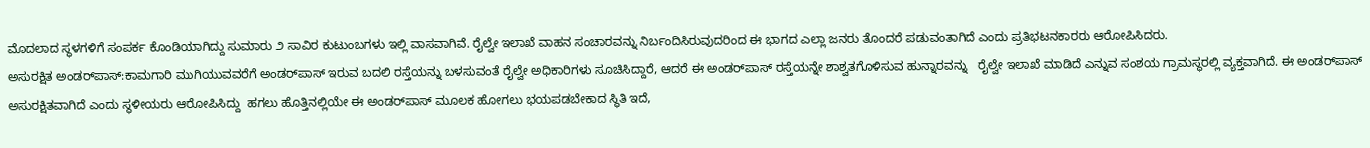ಮೊದಲಾದ ಸ್ಥಳಗಳಿಗೆ ಸಂಪರ್ಕ ಕೊಂಡಿಯಾಗಿದ್ದು ಸುಮಾರು ೨ ಸಾವಿರ ಕುಟುಂಬಗಳು ಇಲ್ಲಿ ವಾಸವಾಗಿವೆ. ರೈಲ್ವೇ ಇಲಾಖೆ ವಾಹನ ಸಂಚಾರವನ್ನು ನಿರ್ಬಂದಿಸಿರುವುದರಿಂದ ಈ ಭಾಗದ ಎಲ್ಲಾ ಜನರು ತೊಂದರೆ ಪಡುವಂತಾಗಿದೆ ಎಂದು ಪ್ರತಿಭಟನಕಾರರು ಆರೋಪಿಸಿದರು.
ಅಸುರಕ್ಷಿತ ಅಂಡರ್‌ಪಾಸ್:ಕಾಮಗಾರಿ ಮುಗಿಯುವವರೆಗೆ ಅಂಡರ್‌ಪಾಸ್ ಇರುವ ಬದಲಿ ರಸ್ತೆಯನ್ನು ಬಳಸುವಂತೆ ರೈಲ್ವೇ ಅಧಿಕಾರಿಗಳು ಸೂಚಿಸಿದ್ದಾರೆ, ಆದರೆ ಈ ಅಂಡರ್‌ಪಾಸ್ ರಸ್ತೆಯನ್ನೇ ಶಾಶ್ವತಗೊಳಿಸುವ ಹುನ್ನಾರವನ್ನು   ರೈಲ್ವೇ ಇಲಾಖೆ ಮಾಡಿದೆ ಎನ್ನುವ ಸಂಶಯ ಗ್ರಾಮಸ್ಥರಲ್ಲಿ ವ್ಯಕ್ತವಾಗಿದೆ. ಈ ಅಂಡರ್‌ಪಾಸ್  ಅಸುರಕ್ಷಿತವಾಗಿದೆ ಎಂದು ಸ್ಥಳೀಯರು ಆರೋಪಿಸಿದ್ದು  ಹಗಲು ಹೊತ್ತಿನಲ್ಲಿಯೇ ಈ ಅಂಡರ್‌ಪಾಸ್ ಮೂಲಕ ಹೋಗಲು ಭಯಪಡಬೇಕಾದ ಸ್ಥಿತಿ ಇದೆ,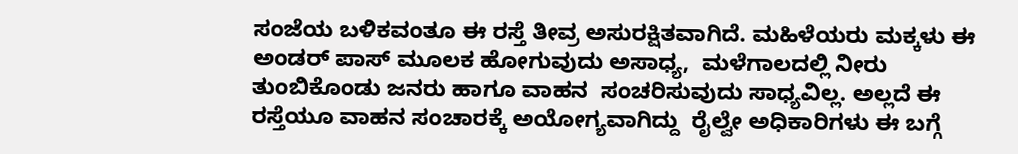ಸಂಜೆಯ ಬಳಿಕವಂತೂ ಈ ರಸ್ತೆ ತೀವ್ರ ಅಸುರಕ್ಷಿತವಾಗಿದೆ. ಮಹಿಳೆಯರು ಮಕ್ಕಳು ಈ ಅಂಡರ್ ಪಾಸ್ ಮೂಲಕ ಹೋಗುವುದು ಅಸಾಧ್ಯ,  ಮಳೆಗಾಲದಲ್ಲಿ ನೀರು ತುಂಬಿಕೊಂಡು ಜನರು ಹಾಗೂ ವಾಹನ  ಸಂಚರಿಸುವುದು ಸಾಧ್ಯವಿಲ್ಲ. ಅಲ್ಲದೆ ಈ ರಸ್ತೆಯೂ ವಾಹನ ಸಂಚಾರಕ್ಕೆ ಅಯೋಗ್ಯವಾಗಿದ್ದು  ರೈಲ್ವೇ ಅಧಿಕಾರಿಗಳು ಈ ಬಗ್ಗೆ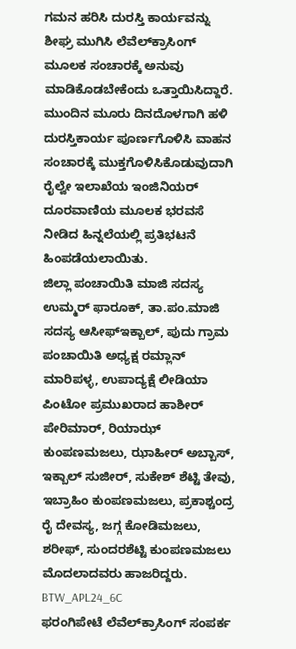ಗಮನ ಹರಿಸಿ ದುರಸ್ತಿ ಕಾರ್ಯವನ್ನು ಶೀಘ್ರ ಮುಗಿಸಿ ಲೆವೆಲ್‌ಕ್ರಾಸಿಂಗ್ ಮೂಲಕ ಸಂಚಾರಕ್ಕೆ ಅನುವು ಮಾಡಿಕೊಡಬೇಕೆಂದು ಒತ್ತಾಯಿಸಿದ್ದಾರೆ. ಮುಂದಿನ ಮೂರು ದಿನದೊಳಗಾಗಿ ಹಳಿ ದುರಸ್ತಿಕಾರ್ಯ ಪೂರ್ಣಗೊಳಿಸಿ ವಾಹನ ಸಂಚಾರಕ್ಕೆ ಮುಕ್ತಗೊಳಿಸಿಕೊಡುವುದಾಗಿ ರೈಲ್ವೇ ಇಲಾಖೆಯ ಇಂಜಿನಿಯರ್ ದೂರವಾಣಿಯ ಮೂಲಕ ಭರವಸೆ ನೀಡಿದ ಹಿನ್ನಲೆಯಲ್ಲಿ ಪ್ರತಿಭಟನೆ ಹಿಂಪಡೆಯಲಾಯಿತು.
ಜಿಲ್ಲಾ ಪಂಚಾಯಿತಿ ಮಾಜಿ ಸದಸ್ಯ ಉಮ್ಮರ್ ಫಾರೂಕ್, ತಾ.ಪಂ.ಮಾಜಿ ಸದಸ್ಯ ಆಸೀಫ್‌ಇಕ್ಬಾಲ್, ಪುದು ಗ್ರಾಮ ಪಂಚಾಯಿತಿ ಅಧ್ಯಕ್ಷ ರಮ್ಲಾನ್ ಮಾರಿಪಳ್ಳ, ಉಪಾದ್ಯಕ್ಷೆ ಲೀಡಿಯಾ ಪಿಂಟೋ ಪ್ರಮುಖರಾದ ಹಾಶೀರ್ ಪೇರಿಮಾರ್, ರಿಯಾಝ್ ಕುಂಪಣಮಜಲು, ಝಾಹೀರ್ ಅಬ್ಬಾಸ್, ಇಕ್ಬಾಲ್ ಸುಜೀರ್, ಸುಕೇಶ್ ಶೆಟ್ಟಿ ತೇವು, ಇಬ್ರಾಹಿಂ ಕುಂಪಣಮಜಲು, ಪ್ರಕಾಶ್ಚಂದ್ರ ರೈ ದೇವಸ್ಯ, ಜಗ್ಗ ಕೋಡಿಮಜಲು, ಶರೀಫ್, ಸುಂದರಶೆಟ್ಟಿ ಕುಂಪಣಮಜಲು ಮೊದಲಾದವರು ಹಾಜರಿದ್ದರು.
BTW_APL24_6C
ಫರಂಗಿಪೇಟೆ ಲೆವೆಲ್‌ಕ್ರಾಸಿಂಗ್ ಸಂಪರ್ಕ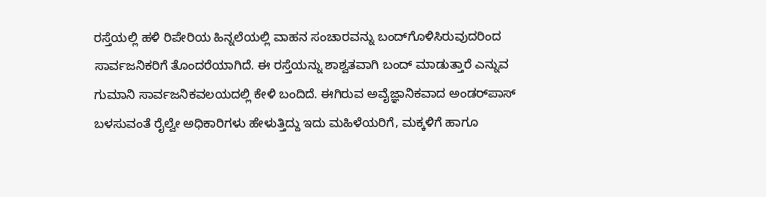ರಸ್ತೆಯಲ್ಲಿ ಹಳಿ ರಿಪೇರಿಯ ಹಿನ್ನಲೆಯಲ್ಲಿ ವಾಹನ ಸಂಚಾರವನ್ನು ಬಂದ್‌ಗೊಳಿಸಿರುವುದರಿಂದ ಸಾರ್ವಜನಿಕರಿಗೆ ತೊಂದರೆಯಾಗಿದೆ. ಈ ರಸ್ತೆಯನ್ನು ಶಾಶ್ವತವಾಗಿ ಬಂದ್ ಮಾಡುತ್ತಾರೆ ಎನ್ನುವ ಗುಮಾನಿ ಸಾರ್ವಜನಿಕವಲಯದಲ್ಲಿ ಕೇಳಿ ಬಂದಿದೆ. ಈಗಿರುವ ಅವೈಜ್ಞಾನಿಕವಾದ ಅಂಡರ್‌ಪಾಸ್ ಬಳಸುವಂತೆ ರೈಲ್ವೇ ಅಧಿಕಾರಿಗಳು ಹೇಳುತ್ತಿದ್ದು ಇದು ಮಹಿಳೆಯರಿಗೆ, ಮಕ್ಕಳಿಗೆ ಹಾಗೂ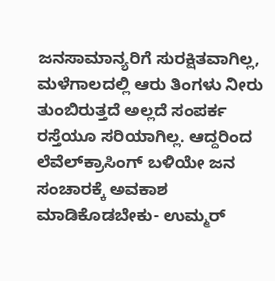ಜನಸಾಮಾನ್ಯರಿಗೆ ಸುರಕ್ಷಿತವಾಗಿಲ್ಲ, ಮಳೆಗಾಲದಲ್ಲಿ ಆರು ತಿಂಗಳು ನೀರು ತುಂಬಿರುತ್ತದೆ ಅಲ್ಲದೆ ಸಂಪರ್ಕ ರಸ್ತೆಯೂ ಸರಿಯಾಗಿಲ್ಲ. ಆದ್ದರಿಂದ ಲೆವೆಲ್‌ಕ್ರಾಸಿಂಗ್ ಬಳಿಯೇ ಜನ ಸಂಚಾರಕ್ಕೆ ಅವಕಾಶ ಮಾಡಿಕೊಡಬೇಕು- ಉಮ್ಮರ್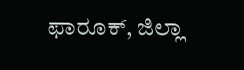ಫಾರೂಕ್, ಜಿಲ್ಲಾ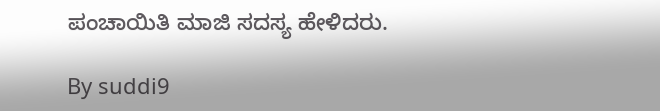ಪಂಚಾಯಿತಿ ಮಾಜಿ ಸದಸ್ಯ ಹೇಳಿದರು.

By suddi9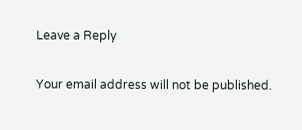Leave a Reply

Your email address will not be published.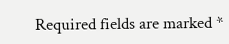Required fields are marked *